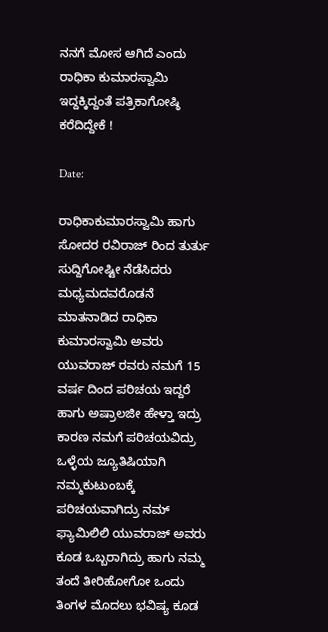ನನಗೆ ಮೋಸ ಆಗಿದೆ ಎಂದು ರಾಧಿಕಾ ಕುಮಾರಸ್ವಾಮಿ ಇದ್ದಕ್ಕಿದ್ದಂತೆ ಪತ್ರಿಕಾಗೋಷ್ಠಿ ಕರೆದಿದ್ದೇಕೆ !

Date:

ರಾಧಿಕಾಕುಮಾರಸ್ವಾಮಿ ಹಾಗು ಸೋದರ ರವಿರಾಜ್ ರಿಂದ ತುರ್ತು ಸುದ್ದಿಗೋಷ್ಟೀ ನೆಡೆಸಿದರು ಮಧ್ಯಮದವರೊಡನೆ ಮಾತನಾಡಿದ ರಾಧಿಕಾ ಕುಮಾರಸ್ವಾಮಿ ಅವರು ಯುವರಾಜ್ ರವರು ನಮಗೆ 15 ವರ್ಷ ದಿಂದ ಪರಿಚಯ ಇದ್ದರೆ ಹಾಗು ಅಷ್ರಾಲಜೀ ಹೇಳ್ತಾ ಇದ್ರು ಕಾರಣ ನಮಗೆ ಪರಿಚಯವಿದ್ರು ಒಳ್ಳೆಯ ಜ್ಯೂತಿಷಿಯಾಗಿ ನಮ್ಮ‌ಕುಟುಂಬಕ್ಕೆ ಪರಿಚಯವಾಗಿದ್ರು ನಮ್ ಫ್ಯಾಮಿಲಿಲಿ ಯುವರಾಜ್ ಅವರು ಕೂಡ ಒಬ್ಬರಾಗಿದ್ರು ಹಾಗು ನಮ್ಮ ತಂದೆ ತೀರಿಹೋಗೋ ಒಂದು ತಿಂಗಳ ಮೊದಲು ಭವಿಷ್ಯ ಕೂಡ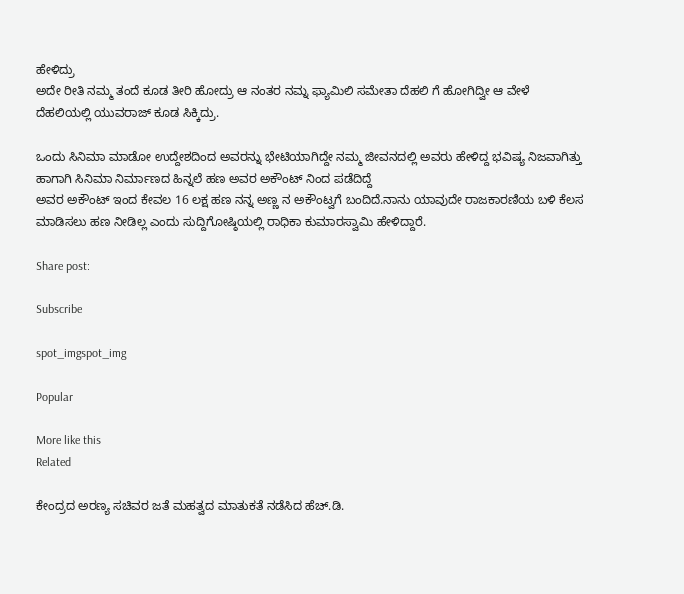ಹೇಳಿದ್ರು
ಅದೇ ರೀತಿ‌ ನಮ್ಮ ತಂದೆ ಕೂಡ ತೀರಿ ಹೋದ್ರು ಆ ನಂತರ ನಮ್ನ ಫ್ಯಾಮಿಲಿ ಸಮೇತಾ ದೆಹಲಿ ಗೆ ಹೋಗಿದ್ವೀ ಆ ವೇಳೆ ದೆಹಲಿಯಲ್ಲಿ ಯುವರಾಜ್ ಕೂಡ ಸಿಕ್ಕಿದ್ರು.

ಒಂದು ಸಿನಿಮಾ ಮಾಡೋ ಉದ್ದೇಶದಿಂದ ಅವರನ್ನು ಭೇಟಿಯಾಗಿದ್ದೇ ನಮ್ಮ ಜೀವನದಲ್ಲಿ ಅವರು ಹೇಳಿದ್ದ ಭವಿಷ್ಯ ನಿಜವಾಗಿತ್ತು ಹಾಗಾಗಿ ಸಿನಿಮಾ ನಿರ್ಮಾಣದ ಹಿನ್ನಲೆ ಹಣ ಅವರ ಅಕೌಂಟ್ ನಿಂದ ಪಡೆದಿದ್ದೆ
ಅವರ ಅಕೌಂಟ್ ಇಂದ ಕೇವಲ 16 ಲಕ್ಷ ಹಣ ನನ್ನ ಅಣ್ಣ ನ ಅಕೌಂಟ್ವಗೆ ಬಂದಿದೆ.ನಾನು ಯಾವುದೇ ರಾಜಕಾರಣಿಯ ಬಳಿ ಕೆಲಸ ಮಾಡಿಸಲು ಹಣ ನೀಡಿಲ್ಲ ಎಂದು ಸುದ್ದಿಗೋಷ್ಠಿಯಲ್ಲಿ ರಾಧಿಕಾ ಕುಮಾರಸ್ವಾಮಿ ಹೇಳಿದ್ದಾರೆ.

Share post:

Subscribe

spot_imgspot_img

Popular

More like this
Related

ಕೇಂದ್ರದ ಅರಣ್ಯ ಸಚಿವರ ಜತೆ ಮಹತ್ವದ ಮಾತುಕತೆ ನಡೆಸಿದ ಹೆಚ್.ಡಿ.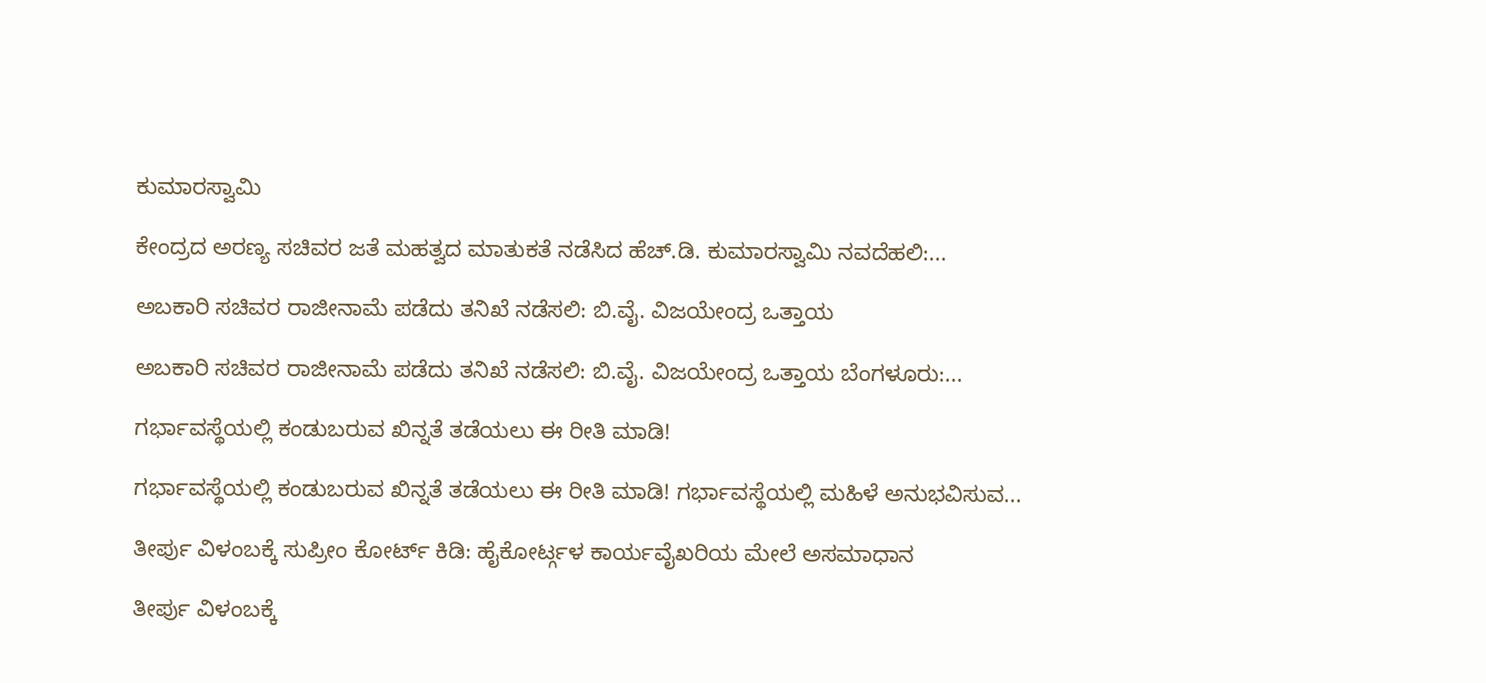ಕುಮಾರಸ್ವಾಮಿ

ಕೇಂದ್ರದ ಅರಣ್ಯ ಸಚಿವರ ಜತೆ ಮಹತ್ವದ ಮಾತುಕತೆ ನಡೆಸಿದ ಹೆಚ್.ಡಿ. ಕುಮಾರಸ್ವಾಮಿ ನವದೆಹಲಿ:...

ಅಬಕಾರಿ ಸಚಿವರ ರಾಜೀನಾಮೆ ಪಡೆದು ತನಿಖೆ ನಡೆಸಲಿ: ಬಿ.ವೈ. ವಿಜಯೇಂದ್ರ ಒತ್ತಾಯ

ಅಬಕಾರಿ ಸಚಿವರ ರಾಜೀನಾಮೆ ಪಡೆದು ತನಿಖೆ ನಡೆಸಲಿ: ಬಿ.ವೈ. ವಿಜಯೇಂದ್ರ ಒತ್ತಾಯ ಬೆಂಗಳೂರು:...

ಗರ್ಭಾವಸ್ಥೆಯಲ್ಲಿ ಕಂಡುಬರುವ ಖಿನ್ನತೆ ತಡೆಯಲು ಈ ರೀತಿ ಮಾಡಿ!

ಗರ್ಭಾವಸ್ಥೆಯಲ್ಲಿ ಕಂಡುಬರುವ ಖಿನ್ನತೆ ತಡೆಯಲು ಈ ರೀತಿ ಮಾಡಿ! ಗರ್ಭಾವಸ್ಥೆಯಲ್ಲಿ ಮಹಿಳೆ ಅನುಭವಿಸುವ...

ತೀರ್ಪು ವಿಳಂಬಕ್ಕೆ ಸುಪ್ರೀಂ ಕೋರ್ಟ್ ಕಿಡಿ: ಹೈಕೋರ್ಟ್ಗಳ ಕಾರ್ಯವೈಖರಿಯ ಮೇಲೆ ಅಸಮಾಧಾನ

ತೀರ್ಪು ವಿಳಂಬಕ್ಕೆ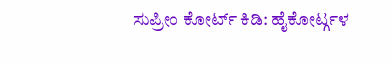ಸುಪ್ರೀಂ ಕೋರ್ಟ್ ಕಿಡಿ: ಹೈಕೋರ್ಟ್ಗಳ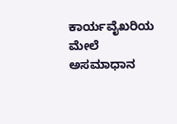ಕಾರ್ಯವೈಖರಿಯ ಮೇಲೆ ಅಸಮಾಧಾನ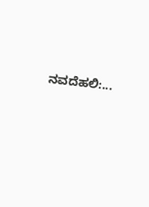ನವದೆಹಲಿ:...